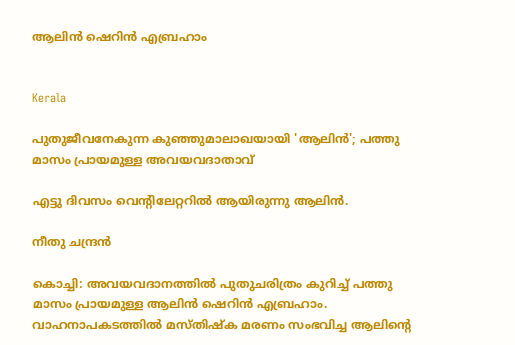ആലിൻ ഷെറിൻ എബ്രഹാം


Kerala

പുതുജീവനേകുന്ന കുഞ്ഞുമാലാഖയായി 'ആലിൻ'; പത്തു മാസം പ്രായമുള്ള അവയവദാതാവ്

എട്ടു ദിവസം വെന്‍റിലേറ്ററിൽ ആയിരുന്നു ആലിൻ.

നീതു ചന്ദ്രൻ

കൊച്ചി: അവയവദാനത്തിൽ പുതുചരിത്രം കുറിച്ച് പത്തു മാസം പ്രായമുള്ള ആലിൻ ഷെറിൻ എബ്രഹാം. വാഹനാപകടത്തിൽ മസ്തിഷ്ക മരണം സംഭവിച്ച ആലിന്‍റെ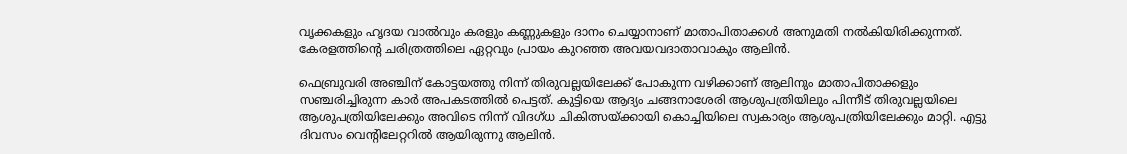വൃക്കകളും ഹൃദയ വാൽവും കരളും കണ്ണുകളും ദാനം ചെയ്യാനാണ് മാതാപിതാക്കൾ അനുമതി നൽകിയിരിക്കുന്നത്. കേരളത്തിന്‍റെ ചരിത്രത്തിലെ ഏറ്റവും പ്രായം കുറഞ്ഞ അവയവദാതാവാകും ആലിൻ.

ഫെബ്രുവരി അഞ്ചിന് കോട്ടയത്തു നിന്ന് തിരുവല്ലയിലേക്ക് പോകുന്ന വഴിക്കാണ് ആലിനും മാതാപിതാക്കളും സഞ്ചരിച്ചിരുന്ന കാർ അപകടത്തിൽ പെട്ടത്. കുട്ടിയെ ആദ്യം ചങ്ങനാശേരി ആശുപത്രിയിലും പിന്നീട് തിരുവല്ലയിലെ ആശുപത്രിയിലേക്കും അവിടെ നിന്ന് വിദഗ്ധ ചികിത്സയ്ക്കായി കൊച്ചിയിലെ സ്വകാര്യം ആശുപത്രിയിലേക്കും മാറ്റി. എട്ടു ദിവസം വെന്‍റിലേറ്ററിൽ ആയിരുന്നു ആലിൻ.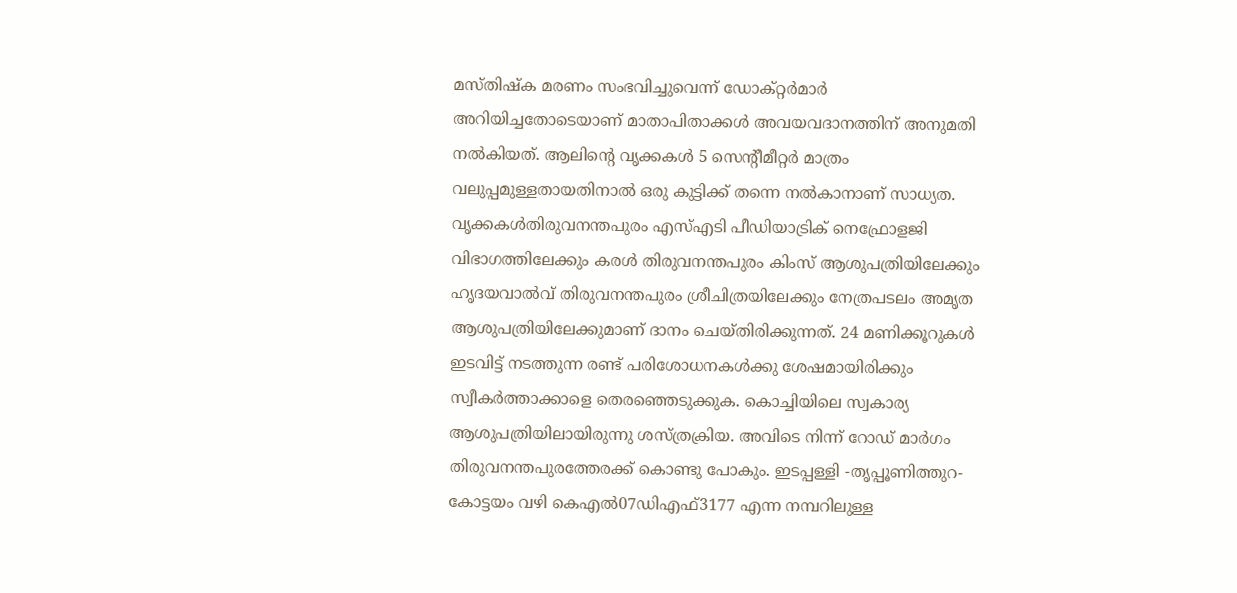മസ്തിഷ്ക മരണം സംഭവിച്ചുവെന്ന് ഡോക്റ്റർമാർ അറിയിച്ചതോടെയാണ് മാതാപിതാക്കൾ അവയവദാനത്തിന് അനുമതി നൽകിയത്. ആലിന്‍റെ വൃക്കകൾ 5 സെന്‍റീമീറ്റർ മാത്രം വലുപ്പമുള്ളതായതിനാൽ ഒരു കുട്ടിക്ക് തന്നെ നൽകാനാണ് സാധ്യത. വൃക്കകൾതിരുവനന്തപുരം എസ്എടി പീഡിയാട്രിക് നെഫ്രോളജി വിഭാഗത്തിലേക്കും കരൾ തിരുവനന്തപുരം കിംസ് ആശുപത്രിയിലേക്കും ഹൃദയവാൽവ് തിരുവനന്തപുരം ശ്രീചിത്രയിലേക്കും നേത്രപടലം അമൃത ആശുപത്രിയിലേക്കുമാണ് ദാനം ചെയ്തിരിക്കുന്നത്. 24 മണിക്കൂറുകൾ ഇടവിട്ട് നടത്തുന്ന രണ്ട് പരിശോധനകൾക്കു ശേഷമായിരിക്കും സ്വീകർത്താക്കാളെ തെരഞ്ഞെടുക്കുക. കൊച്ചിയിലെ സ്വകാര്യ ആശുപത്രിയിലായിരുന്നു ശസ്ത്രക്രിയ. അവിടെ നിന്ന് റോഡ് മാർഗം തിരുവനന്തപുരത്തേരക്ക് കൊണ്ടു പോകും. ഇടപ്പള്ളി -തൃപ്പൂണിത്തുറ- കോട്ടയം വഴി കെഎൽ07ഡിഎഫ്3177 എന്ന നമ്പറിലുള്ള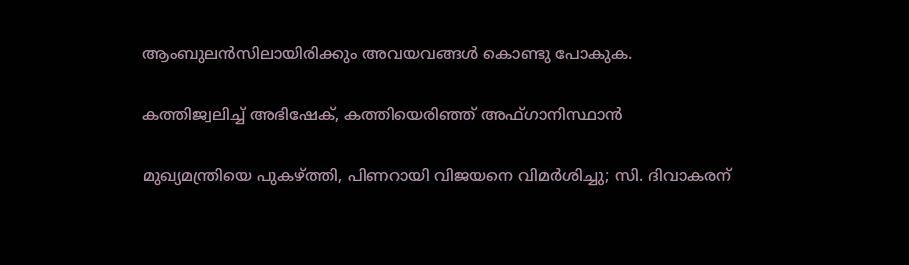ആംബുലൻസിലായിരിക്കും അവയവങ്ങൾ കൊണ്ടു പോകുക.

കത്തിജ്വലിച്ച് അഭിഷേക്, കത്തിയെരിഞ്ഞ് അഫ്ഗാനിസ്ഥാൻ

മുഖ‍്യമന്ത്രിയെ പുകഴ്‌ത്തി, പിണറായി വിജയനെ വിമർശിച്ചു; സി. ദിവാകരന്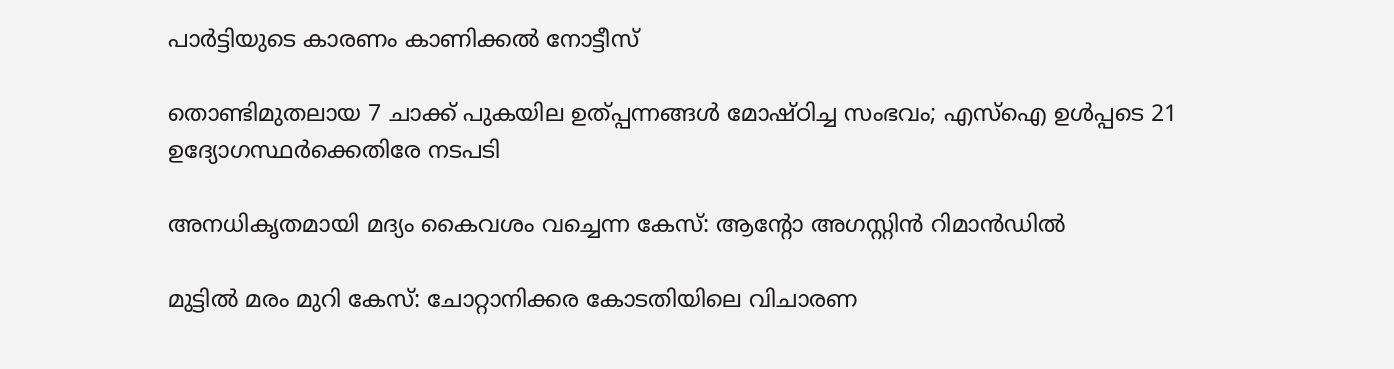പാർ‌ട്ടിയുടെ കാരണം കാണിക്കൽ‌ നോട്ടീസ്

തൊണ്ടിമുതലായ 7 ചാക്ക് പുകയില ഉത്പ്പന്നങ്ങൾ മോഷ്ഠിച്ച സംഭവം; എസ്ഐ ഉൾപ്പടെ 21 ഉദ‍്യോഗസ്ഥർക്കെതിരേ നടപടി

അനധികൃതമായി മദ‍്യം കൈവശം വച്ചെന്ന കേസ്: ആന്‍റോ അഗസ്റ്റിൻ റിമാൻഡിൽ

മുട്ടിൽ മരം മുറി കേസ്: ചോറ്റാനിക്കര കോടതിയിലെ വിചാരണ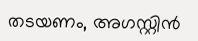തടയണം, അഗസ്റ്റിൻ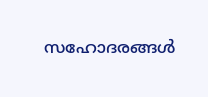സഹോദരങ്ങൾ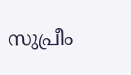സുപ്രീം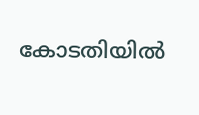കോടതിയിൽ